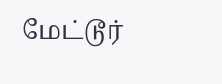மேட்டூர்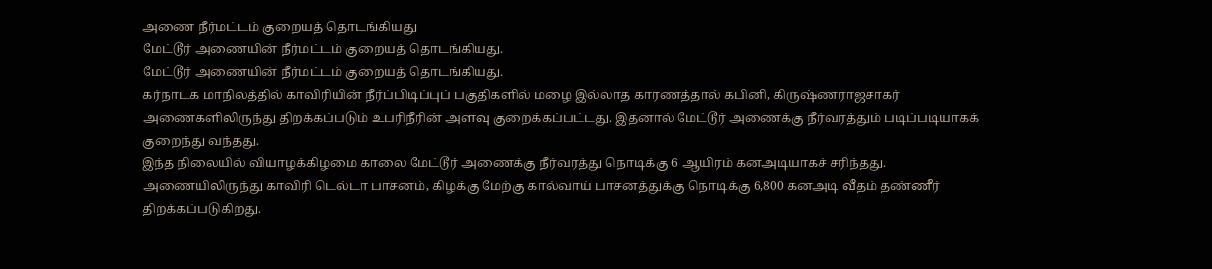அணை நீர்மட்டம் குறையத் தொடங்கியது
மேட்டூர் அணையின் நீர்மட்டம் குறையத் தொடங்கியது.
மேட்டூர் அணையின் நீர்மட்டம் குறையத் தொடங்கியது.
கர்நாடக மாநிலத்தில் காவிரியின் நீர்ப்பிடிப்புப் பகுதிகளில் மழை இல்லாத காரணத்தால் கபினி, கிருஷ்ணராஜசாகர் அணைகளிலிருந்து திறக்கப்படும் உபரிநீரின் அளவு குறைக்கப்பட்டது. இதனால் மேட்டூர் அணைக்கு நீர்வரத்தும் படிப்படியாகக் குறைந்து வந்தது.
இந்த நிலையில் வியாழக்கிழமை காலை மேட்டூர் அணைக்கு நீர்வரத்து நொடிக்கு 6 ஆயிரம் கனஅடியாகச் சரிந்தது. அணையிலிருந்து காவிரி டெல்டா பாசனம், கிழக்கு மேற்கு கால்வாய் பாசனத்துக்கு நொடிக்கு 6,800 கனஅடி வீதம் தண்ணீர் திறக்கப்படுகிறது.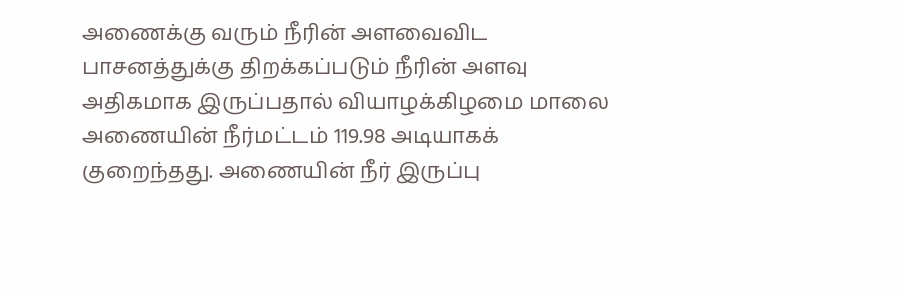அணைக்கு வரும் நீரின் அளவைவிட பாசனத்துக்கு திறக்கப்படும் நீரின் அளவு அதிகமாக இருப்பதால் வியாழக்கிழமை மாலை அணையின் நீர்மட்டம் 119.98 அடியாகக் குறைந்தது. அணையின் நீர் இருப்பு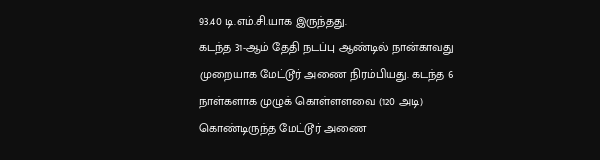93.40 டி.எம்.சி.யாக இருந்தது.
கடந்த 31-ஆம் தேதி நடப்பு ஆண்டில் நான்காவது முறையாக மேட்டூர் அணை நிரம்பியது. கடந்த 6 நாள்களாக முழுக் கொள்ளளவை (120 அடி) கொண்டிருந்த மேட்டூர் அணை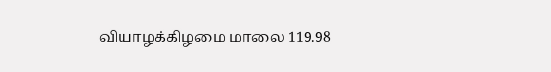வியாழக்கிழமை மாலை 119.98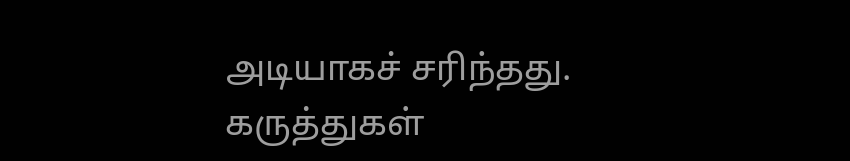அடியாகச் சரிந்தது.
கருத்துகள்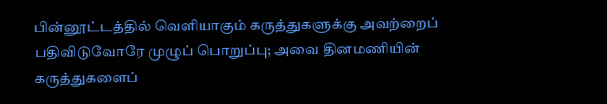பின்னூட்டத்தில் வெளியாகும் கருத்துகளுக்கு அவற்றைப் பதிவிடுவோரே முழுப் பொறுப்பு; அவை தினமணியின் கருத்துகளைப்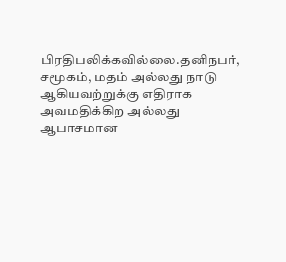பிரதிபலிக்கவில்லை.தனிநபர், சமூகம், மதம் அல்லது நாடு ஆகியவற்றுக்கு எதிராக அவமதிக்கிற அல்லது ஆபாசமான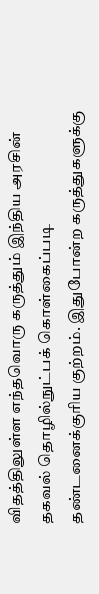விதத்திலுள்ள எந்தவொரு கருத்தும் இந்திய அரசின் தகவல் தொழில்நுட்பக் கொள்கைப்படி தண்டனைக்குரிய குற்றம். இதுபோன்ற கருத்துகளுக்கு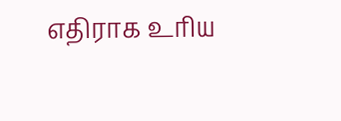எதிராக உரிய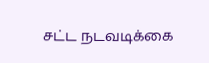சட்ட நடவடிக்கை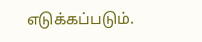எடுக்கப்படும்.